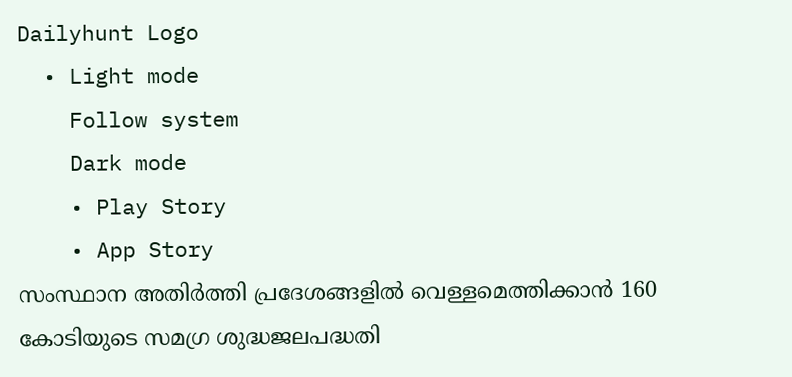Dailyhunt Logo
  • Light mode
    Follow system
    Dark mode
    • Play Story
    • App Story
സംസ്ഥാന അതിര്‍ത്തി പ്രദേശങ്ങളില്‍ വെള്ളമെത്തിക്കാന്‍ 160 കോടിയുടെ സമഗ്ര ശുദ്ധജലപദ്ധതി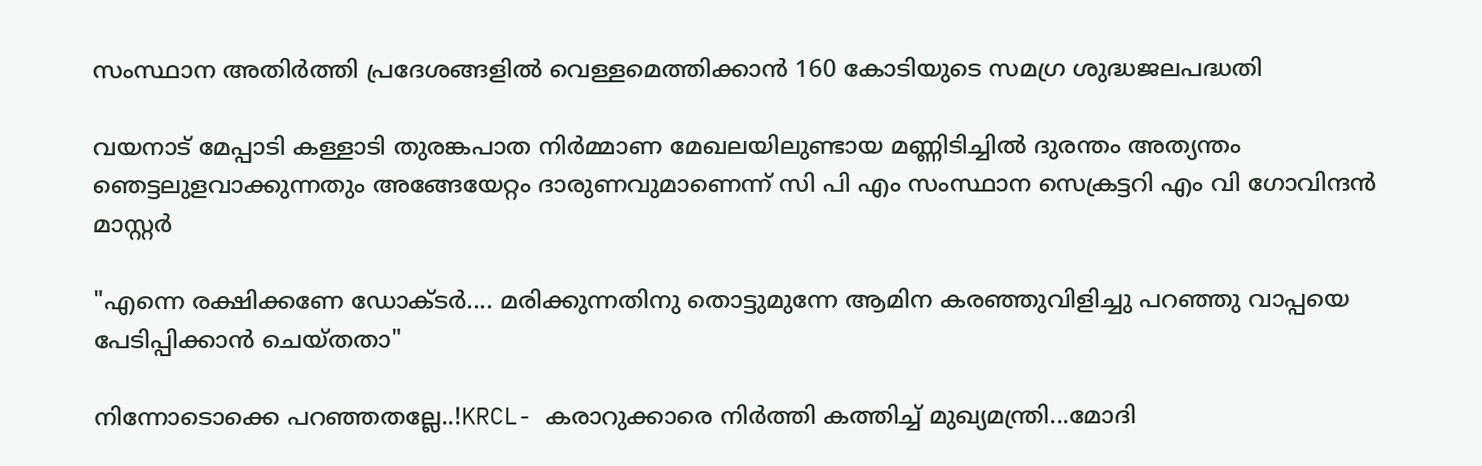സംസ്ഥാന അതിര്‍ത്തി പ്രദേശങ്ങളില്‍ വെള്ളമെത്തിക്കാന്‍ 160 കോടിയുടെ സമഗ്ര ശുദ്ധജലപദ്ധതി

വയനാട് മേപ്പാടി കള്ളാടി തുരങ്കപാത നിർമ്മാണ മേഖലയിലുണ്ടായ മണ്ണിടിച്ചില്‍ ദുരന്തം അത്യന്തം ഞെട്ടലുളവാക്കുന്നതും അങ്ങേയേറ്റം ദാരുണവുമാണെന്ന് സി പി എം സംസ്ഥാന സെക്രട്ടറി എം വി ഗോവിന്ദൻ മാസ്റ്റർ

"എന്നെ രക്ഷിക്കണേ ഡോക്ടർ.... മരിക്കുന്നതിനു തൊട്ടുമുന്നേ ആമിന കരഞ്ഞുവിളിച്ചു പറഞ്ഞു വാപ്പയെ പേടിപ്പിക്കാൻ ചെയ്തതാ"

നിന്നോടൊക്കെ പറഞ്ഞതല്ലേ..!KRCL- കരാറുക്കാരെ നിർത്തി കത്തിച്ച്‌ മുഖ്യമന്ത്രി...മോദി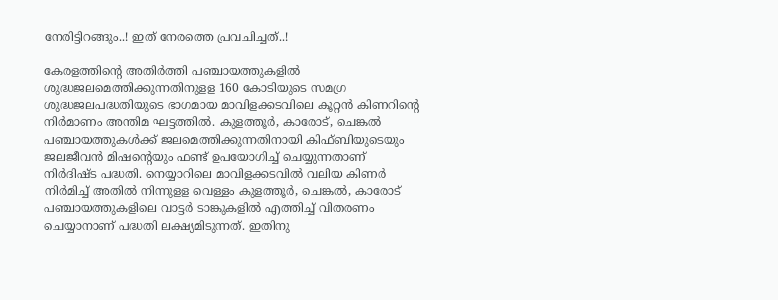നേരിട്ടിറങ്ങും..! ഇത് നേരത്തെ പ്രവചിച്ചത്..!

കേരളത്തിന്റെ അതിര്‍ത്തി പഞ്ചായത്തുകളില്‍ ശുദ്ധജലമെത്തിക്കുന്നതിനുളള 160 കോടിയുടെ സമഗ്ര ശുദ്ധജലപദ്ധതിയുടെ ഭാഗമായ മാവിളക്കടവിലെ കൂറ്റന്‍ കിണറിന്റെ നിര്‍മാണം അന്തിമ ഘട്ടത്തില്‍. കുളത്തൂര്‍, കാരോട്, ചെങ്കല്‍ പഞ്ചായത്തുകള്‍ക്ക് ജലമെത്തിക്കുന്നതിനായി കിഫ്ബിയുടെയും ജലജീവന്‍ മിഷന്റെയും ഫണ്ട് ഉപയോഗിച്ച്‌ ചെയ്യുന്നതാണ് നിര്‍ദിഷ്ട പദ്ധതി. നെയ്യാറിലെ മാവിളക്കടവില്‍ വലിയ കിണര്‍ നിര്‍മിച്ച്‌ അതില്‍ നിന്നുളള വെള്ളം കുളത്തൂര്‍, ചെങ്കല്‍, കാരോട് പഞ്ചായത്തുകളിലെ വാട്ടര്‍ ടാങ്കുകളില്‍ എത്തിച്ച്‌ വിതരണം ചെയ്യാനാണ് പദ്ധതി ലക്ഷ്യമിടുന്നത്. ഇതിനു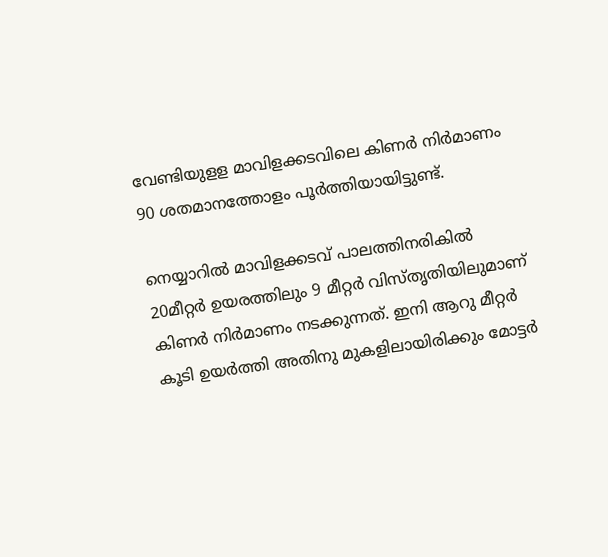വേണ്ടിയുളള മാവിളക്കടവിലെ കിണര്‍ നിര്‍മാണം 90 ശതമാനത്തോളം പൂര്‍ത്തിയായിട്ടുണ്ട്.

നെയ്യാറില്‍ മാവിളക്കടവ് പാലത്തിനരികില്‍ 20മീറ്റര്‍ ഉയരത്തിലും 9 മീറ്റര്‍ വിസ്തൃതിയിലുമാണ് കിണര്‍ നിര്‍മാണം നടക്കുന്നത്. ഇനി ആറു മീറ്റര്‍ കൂടി ഉയര്‍ത്തി അതിനു മുകളിലായിരിക്കും മോട്ടര്‍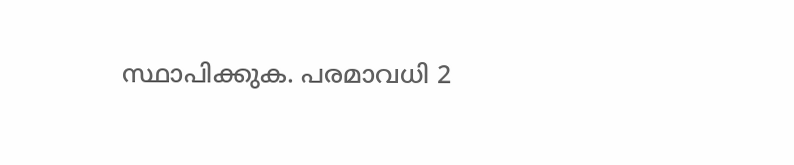സ്ഥാപിക്കുക. പരമാവധി 2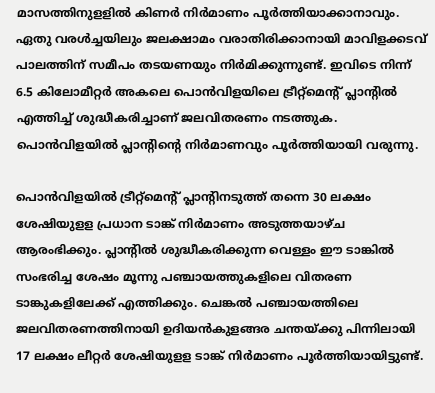മാസത്തിനുളളില്‍ കിണര്‍ നിര്‍മാണം പൂര്‍ത്തിയാക്കാനാവും. ഏതു വരള്‍ച്ചയിലും ജലക്ഷാമം വരാതിരിക്കാനായി മാവിളക്കടവ് പാലത്തിന് സമീപം തടയണയും നിര്‍മിക്കുന്നുണ്ട്. ഇവിടെ നിന്ന് 6.5 കിലോമീറ്റര്‍ അകലെ പൊന്‍വിളയിലെ ട്രീറ്റ്‌മെന്റ് പ്ലാന്റില്‍ എത്തിച്ച്‌ ശുദ്ധീകരിച്ചാണ് ജലവിതരണം നടത്തുക. പൊന്‍വിളയില്‍ പ്ലാന്റിന്റെ നിര്‍മാണവും പൂര്‍ത്തിയായി വരുന്നു.

പൊന്‍വിളയില്‍ ട്രീറ്റ്‌മെന്റ് പ്ലാന്റിനടുത്ത് തന്നെ 30 ലക്ഷം ശേഷിയുളള പ്രധാന ടാങ്ക് നിര്‍മാണം അടുത്തയാഴ്ച ആരംഭിക്കും. പ്ലാന്റില്‍ ശുദ്ധീകരിക്കുന്ന വെള്ളം ഈ ടാങ്കില്‍ സംഭരിച്ച ശേഷം മൂന്നു പഞ്ചായത്തുകളിലെ വിതരണ ടാങ്കുകളിലേക്ക് എത്തിക്കും. ചെങ്കല്‍ പഞ്ചായത്തിലെ ജലവിതരണത്തിനായി ഉദിയന്‍കുളങ്ങര ചന്തയ്ക്കു പിന്നിലായി 17 ലക്ഷം ലീറ്റര്‍ ശേഷിയുളള ടാങ്ക് നിര്‍മാണം പൂര്‍ത്തിയായിട്ടുണ്ട്.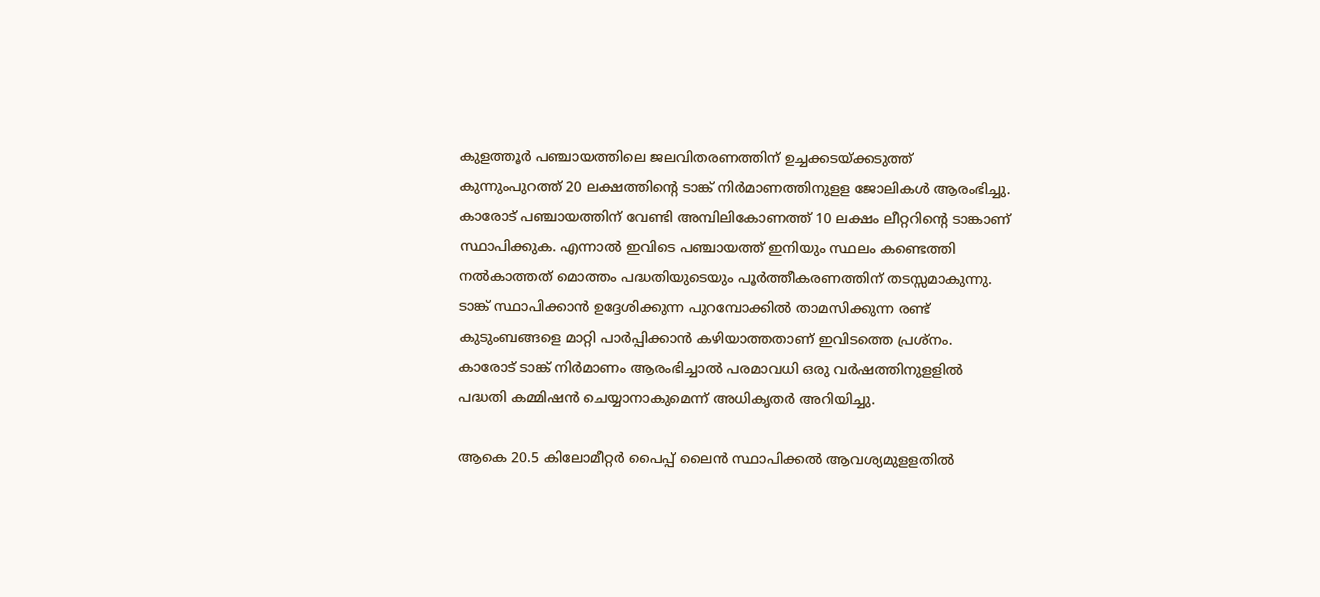കുളത്തൂര്‍ പഞ്ചായത്തിലെ ജലവിതരണത്തിന് ഉച്ചക്കടയ്ക്കടുത്ത് കുന്നുംപുറത്ത് 20 ലക്ഷത്തിന്റെ ടാങ്ക് നിര്‍മാണത്തിനുളള ജോലികള്‍ ആരംഭിച്ചു. കാരോട് പഞ്ചായത്തിന് വേണ്ടി അമ്പിലികോണത്ത് 10 ലക്ഷം ലീറ്ററിന്റെ ടാങ്കാണ് സ്ഥാപിക്കുക. എന്നാല്‍ ഇവിടെ പഞ്ചായത്ത് ഇനിയും സ്ഥലം കണ്ടെത്തി നല്‍കാത്തത് മൊത്തം പദ്ധതിയുടെയും പൂര്‍ത്തീകരണത്തിന് തടസ്സമാകുന്നു. ടാങ്ക് സ്ഥാപിക്കാന്‍ ഉദ്ദേശിക്കുന്ന പുറമ്പോക്കില്‍ താമസിക്കുന്ന രണ്ട് കുടുംബങ്ങളെ മാറ്റി പാര്‍പ്പിക്കാന്‍ കഴിയാത്തതാണ് ഇവിടത്തെ പ്രശ്‌നം. കാരോട് ടാങ്ക് നിര്‍മാണം ആരംഭിച്ചാല്‍ പരമാവധി ഒരു വര്‍ഷത്തിനുളളില്‍ പദ്ധതി കമ്മിഷന്‍ ചെയ്യാനാകുമെന്ന് അധികൃതര്‍ അറിയിച്ചു.

ആകെ 20.5 കിലോമീറ്റര്‍ പൈപ്പ് ലൈന്‍ സ്ഥാപിക്കല്‍ ആവശ്യമുളളതില്‍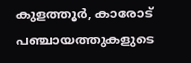കുളത്തൂര്‍, കാരോട് പഞ്ചായത്തുകളുടെ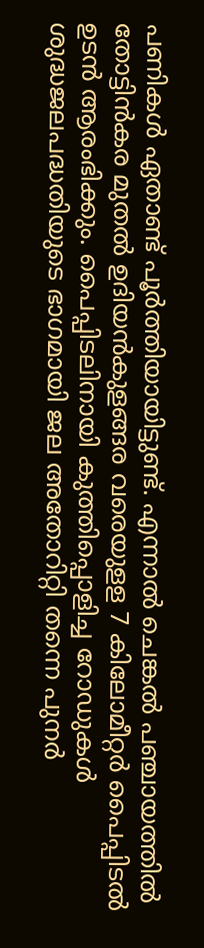പണികള്‍ ഏതാണ്ട് പൂര്‍ത്തിയായിട്ടുണ്ട്. എന്നാല്‍ ചെങ്കല്‍ പഞ്ചായത്തില്‍ തോട്ടിന്‍കര മുതല്‍ ഉദിയന്‍കുളങ്ങര വരെയുളള 7 കിലോമീറ്റര്‍ പൈപ്പിടല്‍ ഉടന്‍ ആരംഭിക്കും. പൈപ്പിടലിനായി കുത്തിപ്പൊളിച്ച റോഡുകള്‍ ശുദ്ധജലപദ്ധതിയുടെ ഭാഗമായി ജല അതോറിറ്റി തന്നെ പുനര്‍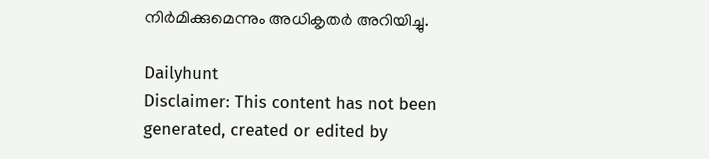നിര്‍മിക്കുമെന്നും അധികൃതര്‍ അറിയിച്ചു.

Dailyhunt
Disclaimer: This content has not been generated, created or edited by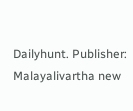Dailyhunt. Publisher: Malayalivartha new